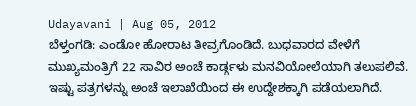Udayavani | Aug 05, 2012
ಬೆಳ್ತಂಗಡಿ: ಎಂಡೋ ಹೋರಾಟ ತೀವ್ರಗೊಂಡಿದೆ. ಬುಧವಾರದ ವೇಳೆಗೆ ಮುಖ್ಯಮಂತ್ರಿಗೆ 22 ಸಾವಿರ ಅಂಚೆ ಕಾರ್ಡ್ಗಳು ಮನವಿಯೋಲೆಯಾಗಿ ತಲುಪಲಿವೆ. ಇಷ್ಟು ಪತ್ರಗಳನ್ನು ಅಂಚೆ ಇಲಾಖೆಯಿಂದ ಈ ಉದ್ದೇಶಕ್ಕಾಗಿ ಪಡೆಯಲಾಗಿದೆ.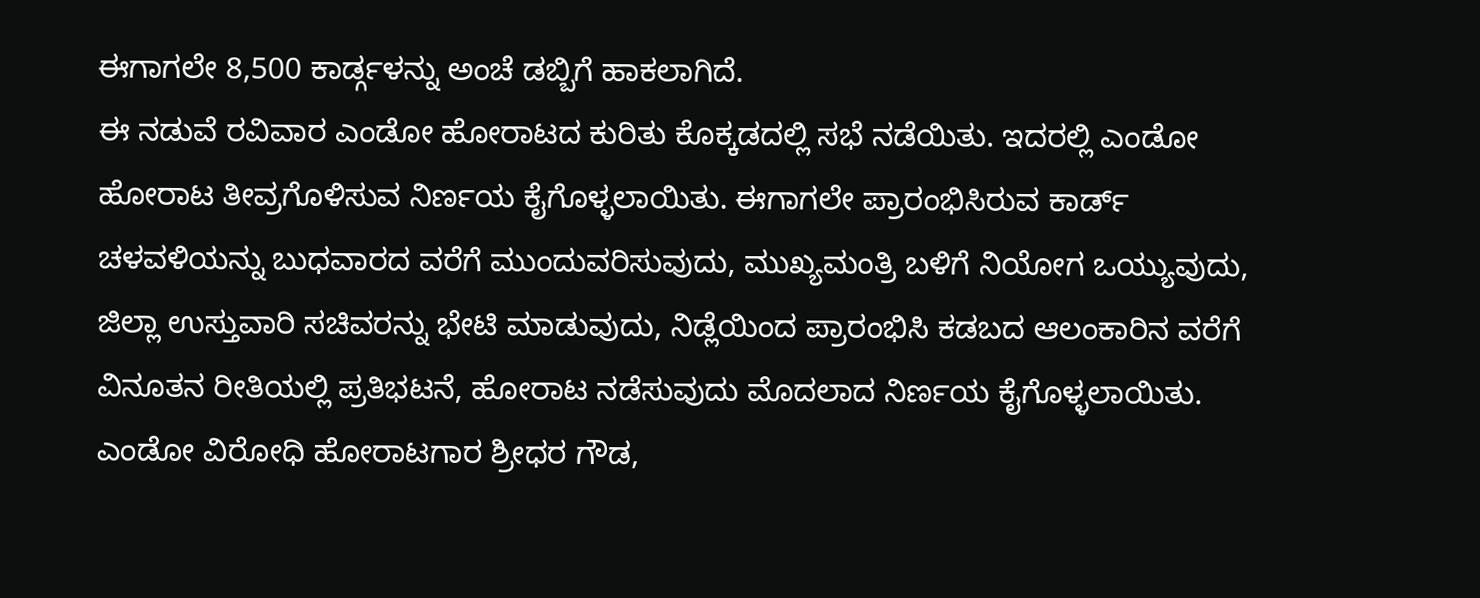ಈಗಾಗಲೇ 8,500 ಕಾರ್ಡ್ಗಳನ್ನು ಅಂಚೆ ಡಬ್ಬಿಗೆ ಹಾಕಲಾಗಿದೆ.
ಈ ನಡುವೆ ರವಿವಾರ ಎಂಡೋ ಹೋರಾಟದ ಕುರಿತು ಕೊಕ್ಕಡದಲ್ಲಿ ಸಭೆ ನಡೆಯಿತು. ಇದರಲ್ಲಿ ಎಂಡೋ ಹೋರಾಟ ತೀವ್ರಗೊಳಿಸುವ ನಿರ್ಣಯ ಕೈಗೊಳ್ಳಲಾಯಿತು. ಈಗಾಗಲೇ ಪ್ರಾರಂಭಿಸಿರುವ ಕಾರ್ಡ್ ಚಳವಳಿಯನ್ನು ಬುಧವಾರದ ವರೆಗೆ ಮುಂದುವರಿಸುವುದು, ಮುಖ್ಯಮಂತ್ರಿ ಬಳಿಗೆ ನಿಯೋಗ ಒಯ್ಯುವುದು, ಜಿಲ್ಲಾ ಉಸ್ತುವಾರಿ ಸಚಿವರನ್ನು ಭೇಟಿ ಮಾಡುವುದು, ನಿಡ್ಲೆಯಿಂದ ಪ್ರಾರಂಭಿಸಿ ಕಡಬದ ಆಲಂಕಾರಿನ ವರೆಗೆ ವಿನೂತನ ರೀತಿಯಲ್ಲಿ ಪ್ರತಿಭಟನೆ, ಹೋರಾಟ ನಡೆಸುವುದು ಮೊದಲಾದ ನಿರ್ಣಯ ಕೈಗೊಳ್ಳಲಾಯಿತು.
ಎಂಡೋ ವಿರೋಧಿ ಹೋರಾಟಗಾರ ಶ್ರೀಧರ ಗೌಡ,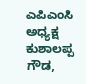ಎಪಿಎಂಸಿ ಅಧ್ಯಕ್ಷ ಕುಶಾಲಪ್ಪ ಗೌಡ,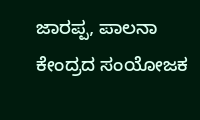ಜಾರಪ್ಪ, ಪಾಲನಾ ಕೇಂದ್ರದ ಸಂಯೋಜಕ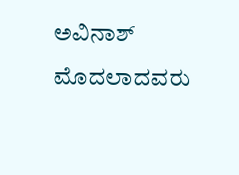ಅವಿನಾಶ್ ಮೊದಲಾದವರು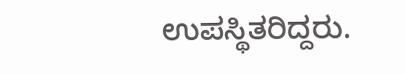ಉಪಸ್ಥಿತರಿದ್ದರು.